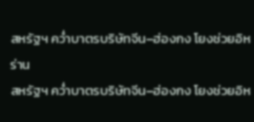สหรัฐฯ คว่ำบาตรบริษัทจีน–ฮ่องกง โยงช่วยอิหร่าน
สหรัฐฯ คว่ำบาตรบริษัทจีน–ฮ่องกง โยงช่วยอิห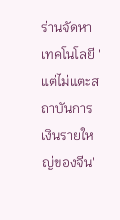ร่านจัดหาเทคโนโลยี 'แต่ไม่แตะสถาบันการเงินรายใหญ่ของจีน'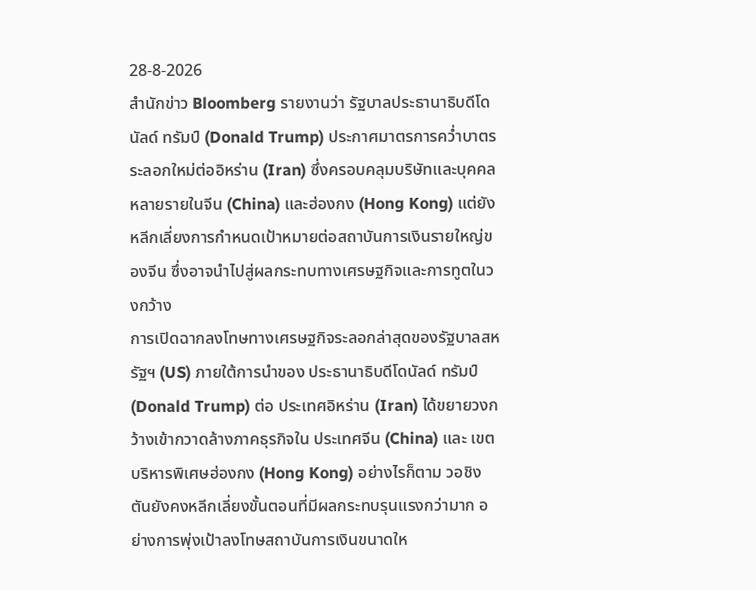28-8-2026
สำนักข่าว Bloomberg รายงานว่า รัฐบาลประธานาธิบดีโดนัลด์ ทรัมป์ (Donald Trump) ประกาศมาตรการคว่ำบาตรระลอกใหม่ต่ออิหร่าน (Iran) ซึ่งครอบคลุมบริษัทและบุคคลหลายรายในจีน (China) และฮ่องกง (Hong Kong) แต่ยังหลีกเลี่ยงการกำหนดเป้าหมายต่อสถาบันการเงินรายใหญ่ของจีน ซึ่งอาจนำไปสู่ผลกระทบทางเศรษฐกิจและการทูตในวงกว้าง
การเปิดฉากลงโทษทางเศรษฐกิจระลอกล่าสุดของรัฐบาลสหรัฐฯ (US) ภายใต้การนำของ ประธานาธิบดีโดนัลด์ ทรัมป์ (Donald Trump) ต่อ ประเทศอิหร่าน (Iran) ได้ขยายวงกว้างเข้ากวาดล้างภาคธุรกิจใน ประเทศจีน (China) และ เขตบริหารพิเศษฮ่องกง (Hong Kong) อย่างไรก็ตาม วอชิงตันยังคงหลีกเลี่ยงขั้นตอนที่มีผลกระทบรุนแรงกว่ามาก อย่างการพุ่งเป้าลงโทษสถาบันการเงินขนาดให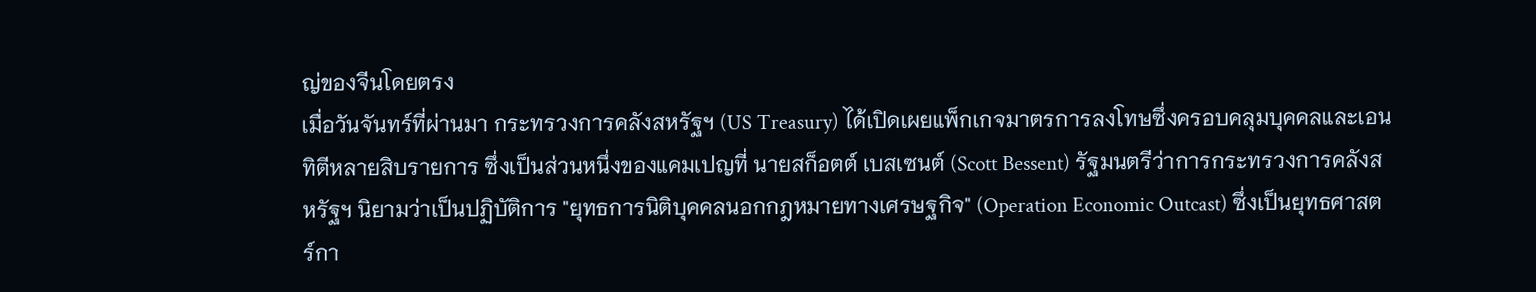ญ่ของจีนโดยตรง
เมื่อวันจันทร์ที่ผ่านมา กระทรวงการคลังสหรัฐฯ (US Treasury) ได้เปิดเผยแพ็กเกจมาตรการลงโทษซึ่งครอบคลุมบุคคลและเอนทิตีหลายสิบรายการ ซึ่งเป็นส่วนหนึ่งของแคมเปญที่ นายสก็อตต์ เบสเซนต์ (Scott Bessent) รัฐมนตรีว่าการกระทรวงการคลังสหรัฐฯ นิยามว่าเป็นปฏิบัติการ "ยุทธการนิติบุคคลนอกกฎหมายทางเศรษฐกิจ" (Operation Economic Outcast) ซึ่งเป็นยุทธศาสตร์กา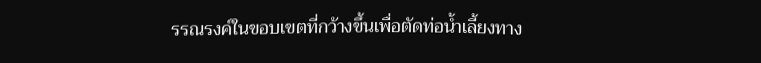รรณรงค์ในขอบเขตที่กว้างขึ้นเพื่อตัดท่อน้ำเลี้ยงทาง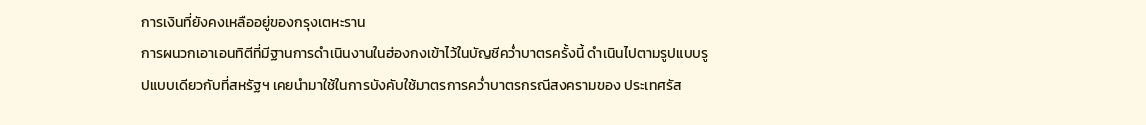การเงินที่ยังคงเหลืออยู่ของกรุงเตหะราน
การผนวกเอาเอนทิตีที่มีฐานการดำเนินงานในฮ่องกงเข้าไว้ในบัญชีคว่ำบาตรครั้งนี้ ดำเนินไปตามรูปแบบรูปแบบเดียวกับที่สหรัฐฯ เคยนำมาใช้ในการบังคับใช้มาตรการคว่ำบาตรกรณีสงครามของ ประเทศรัส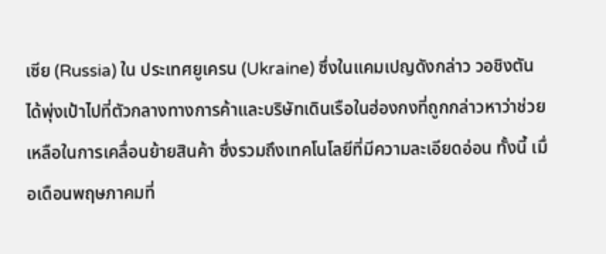เซีย (Russia) ใน ประเทศยูเครน (Ukraine) ซึ่งในแคมเปญดังกล่าว วอชิงตันได้พุ่งเป้าไปที่ตัวกลางทางการค้าและบริษัทเดินเรือในฮ่องกงที่ถูกกล่าวหาว่าช่วยเหลือในการเคลื่อนย้ายสินค้า ซึ่งรวมถึงเทคโนโลยีที่มีความละเอียดอ่อน ทั้งนี้ เมื่อเดือนพฤษภาคมที่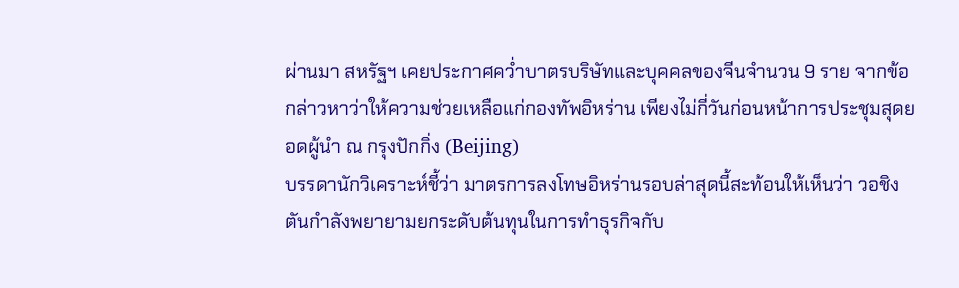ผ่านมา สหรัฐฯ เคยประกาศคว่ำบาตรบริษัทและบุคคลของจีนจำนวน 9 ราย จากข้อกล่าวหาว่าให้ความช่วยเหลือแก่กองทัพอิหร่าน เพียงไม่กี่วันก่อนหน้าการประชุมสุดยอดผู้นำ ณ กรุงปักกิ่ง (Beijing)
บรรดานักวิเคราะห์ชี้ว่า มาตรการลงโทษอิหร่านรอบล่าสุดนี้สะท้อนให้เห็นว่า วอชิงตันกำลังพยายามยกระดับต้นทุนในการทำธุรกิจกับ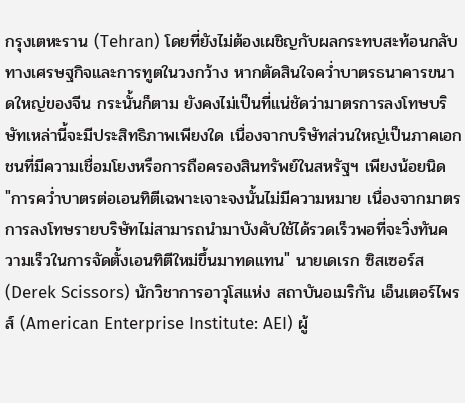กรุงเตหะราน (Tehran) โดยที่ยังไม่ต้องเผชิญกับผลกระทบสะท้อนกลับทางเศรษฐกิจและการทูตในวงกว้าง หากตัดสินใจคว่ำบาตรธนาคารขนาดใหญ่ของจีน กระนั้นก็ตาม ยังคงไม่เป็นที่แน่ชัดว่ามาตรการลงโทษบริษัทเหล่านี้จะมีประสิทธิภาพเพียงใด เนื่องจากบริษัทส่วนใหญ่เป็นภาคเอกชนที่มีความเชื่อมโยงหรือการถือครองสินทรัพย์ในสหรัฐฯ เพียงน้อยนิด
"การคว่ำบาตรต่อเอนทิตีเฉพาะเจาะจงนั้นไม่มีความหมาย เนื่องจากมาตรการลงโทษรายบริษัทไม่สามารถนำมาบังคับใช้ได้รวดเร็วพอที่จะวิ่งทันความเร็วในการจัดตั้งเอนทิตีใหม่ขึ้นมาทดแทน" นายเดเรก ซิสเซอร์ส (Derek Scissors) นักวิชาการอาวุโสแห่ง สถาบันอเมริกัน เอ็นเตอร์ไพรส์ (American Enterprise Institute: AEI) ผู้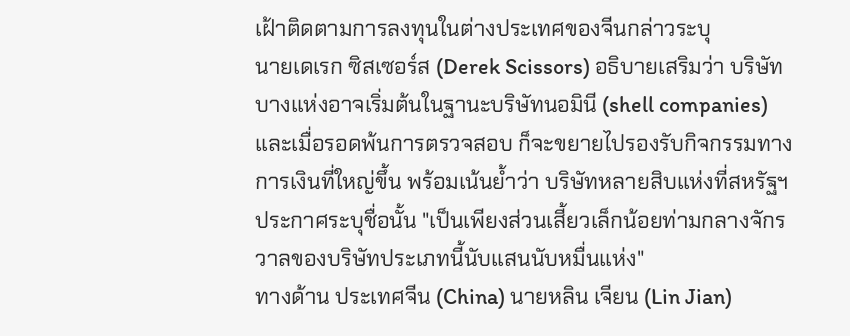เฝ้าติดตามการลงทุนในต่างประเทศของจีนกล่าวระบุ
นายเดเรก ซิสเซอร์ส (Derek Scissors) อธิบายเสริมว่า บริษัทบางแห่งอาจเริ่มต้นในฐานะบริษัทนอมินี (shell companies) และเมื่อรอดพ้นการตรวจสอบ ก็จะขยายไปรองรับกิจกรรมทางการเงินที่ใหญ่ขึ้น พร้อมเน้นย้ำว่า บริษัทหลายสิบแห่งที่สหรัฐฯ ประกาศระบุชื่อนั้น "เป็นเพียงส่วนเสี้ยวเล็กน้อยท่ามกลางจักรวาลของบริษัทประเภทนี้นับแสนนับหมื่นแห่ง"
ทางด้าน ประเทศจีน (China) นายหลิน เจียน (Lin Jian)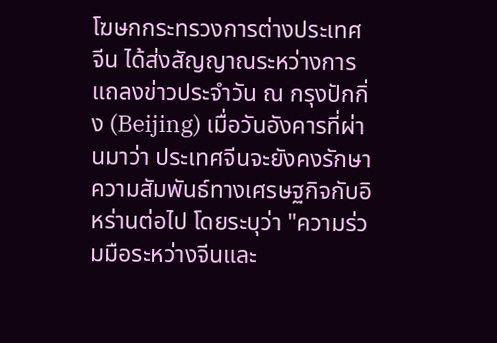โฆษกกระทรวงการต่างประเทศจีน ได้ส่งสัญญาณระหว่างการแถลงข่าวประจำวัน ณ กรุงปักกิ่ง (Beijing) เมื่อวันอังคารที่ผ่านมาว่า ประเทศจีนจะยังคงรักษาความสัมพันธ์ทางเศรษฐกิจกับอิหร่านต่อไป โดยระบุว่า "ความร่วมมือระหว่างจีนและ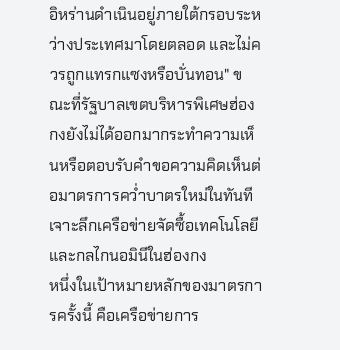อิหร่านดำเนินอยู่ภายใต้กรอบระหว่างประเทศมาโดยตลอด และไม่ควรถูกแทรกแซงหรือบั่นทอน" ขณะที่รัฐบาลเขตบริหารพิเศษฮ่องกงยังไม่ได้ออกมากระทำความเห็นหรือตอบรับคำขอความคิดเห็นต่อมาตรการคว่ำบาตรใหม่ในทันที
เจาะลึกเครือข่ายจัดซื้อเทคโนโลยี และกลไกนอมินีในฮ่องกง
หนึ่งในเป้าหมายหลักของมาตรการครั้งนี้ คือเครือข่ายการ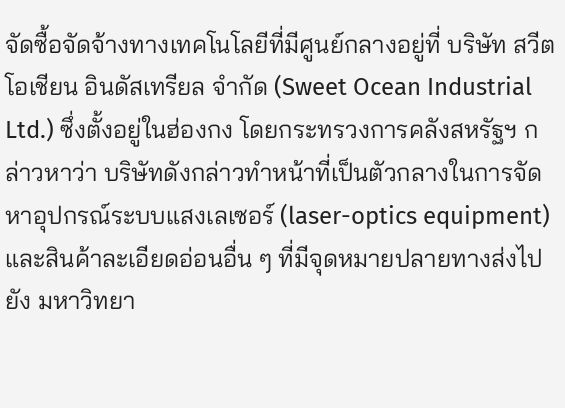จัดซื้อจัดจ้างทางเทคโนโลยีที่มีศูนย์กลางอยู่ที่ บริษัท สวีต โอเชียน อินดัสเทรียล จำกัด (Sweet Ocean Industrial Ltd.) ซึ่งตั้งอยู่ในฮ่องกง โดยกระทรวงการคลังสหรัฐฯ กล่าวหาว่า บริษัทดังกล่าวทำหน้าที่เป็นตัวกลางในการจัดหาอุปกรณ์ระบบแสงเลเซอร์ (laser-optics equipment) และสินค้าละเอียดอ่อนอื่น ๆ ที่มีจุดหมายปลายทางส่งไปยัง มหาวิทยา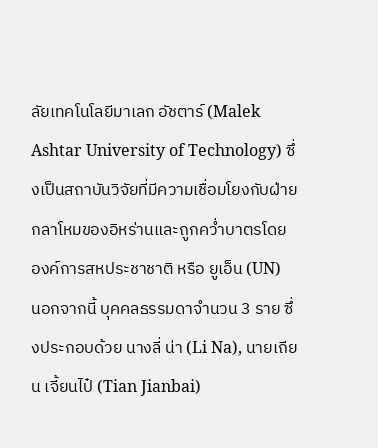ลัยเทคโนโลยีมาเลก อัชตาร์ (Malek Ashtar University of Technology) ซึ่งเป็นสถาบันวิจัยที่มีความเชื่อมโยงกับฝ่ายกลาโหมของอิหร่านและถูกคว่ำบาตรโดย องค์การสหประชาชาติ หรือ ยูเอ็น (UN)
นอกจากนี้ บุคคลธรรมดาจำนวน 3 ราย ซึ่งประกอบด้วย นางลี่ น่า (Li Na), นายเถียน เจี้ยนไป๋ (Tian Jianbai)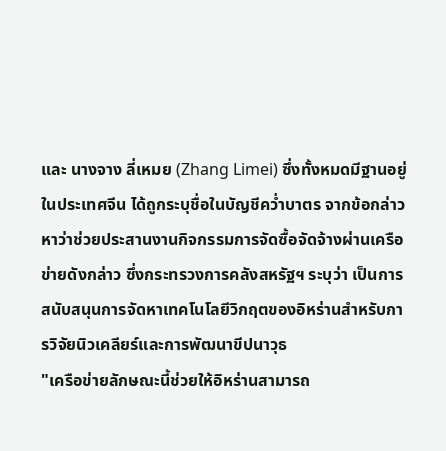และ นางจาง ลี่เหมย (Zhang Limei) ซึ่งทั้งหมดมีฐานอยู่ในประเทศจีน ได้ถูกระบุชื่อในบัญชีคว่ำบาตร จากข้อกล่าวหาว่าช่วยประสานงานกิจกรรมการจัดซื้อจัดจ้างผ่านเครือข่ายดังกล่าว ซึ่งกระทรวงการคลังสหรัฐฯ ระบุว่า เป็นการสนับสนุนการจัดหาเทคโนโลยีวิกฤตของอิหร่านสำหรับการวิจัยนิวเคลียร์และการพัฒนาขีปนาวุธ
"เครือข่ายลักษณะนี้ช่วยให้อิหร่านสามารถ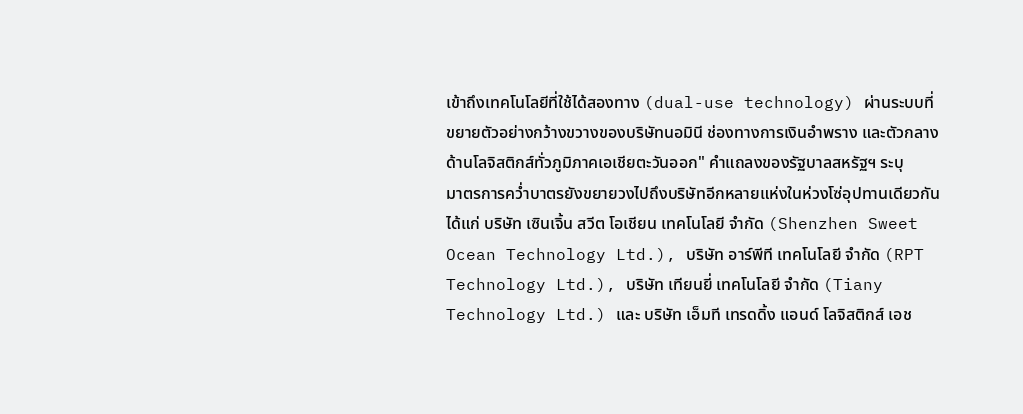เข้าถึงเทคโนโลยีที่ใช้ได้สองทาง (dual-use technology) ผ่านระบบที่ขยายตัวอย่างกว้างขวางของบริษัทนอมินี ช่องทางการเงินอำพราง และตัวกลางด้านโลจิสติกส์ทั่วภูมิภาคเอเชียตะวันออก" คำแถลงของรัฐบาลสหรัฐฯ ระบุ
มาตรการคว่ำบาตรยังขยายวงไปถึงบริษัทอีกหลายแห่งในห่วงโซ่อุปทานเดียวกัน ได้แก่ บริษัท เซินเจิ้น สวีต โอเชียน เทคโนโลยี จำกัด (Shenzhen Sweet Ocean Technology Ltd.), บริษัท อาร์พีที เทคโนโลยี จำกัด (RPT Technology Ltd.), บริษัท เทียนยี่ เทคโนโลยี จำกัด (Tiany Technology Ltd.) และ บริษัท เอ็มที เทรดดิ้ง แอนด์ โลจิสติกส์ เอช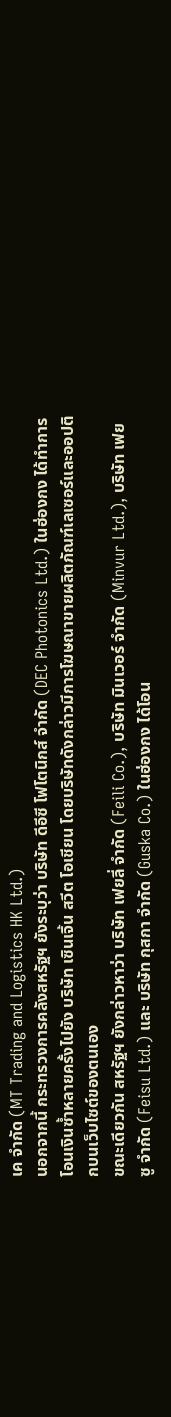เค จำกัด (MT Trading and Logistics HK Ltd.)
นอกจากนี้ กระทรวงการคลังสหรัฐฯ ยังระบุว่า บริษัท ดีอีซี โฟโตนิกส์ จำกัด (DEC Photonics Ltd.) ในฮ่องกง ได้ทำการโอนเงินซ้ำหลายครั้งไปยัง บริษัท เซินเจิ้น สวีต โอเชียน โดยบริษัทดังกล่าวมีการโฆษณาขายผลิตภัณฑ์เลเซอร์และออปติกบนเว็บไซต์ของตนเอง
ขณะเดียวกัน สหรัฐฯ ยังกล่าวหาว่า บริษัท เฟยลี่ จำกัด (Feili Co.), บริษัท มินเวอร์ จำกัด (Minvur Ltd.), บริษัท เฟยซู จำกัด (Feisu Ltd.) และ บริษัท กุสกา จำกัด (Guska Co.) ในฮ่องกง ได้โอน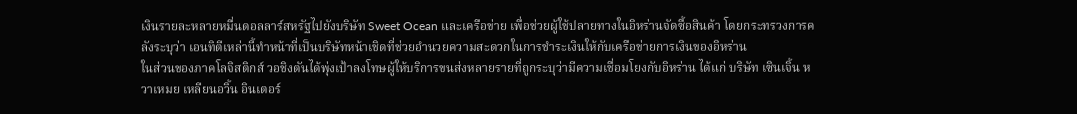เงินรายละหลายหมื่นดอลลาร์สหรัฐไปยังบริษัท Sweet Ocean และเครือข่าย เพื่อช่วยผู้ใช้ปลายทางในอิหร่านจัดซื้อสินค้า โดยกระทรวงการคลังระบุว่า เอนทิตีเหล่านี้ทำหน้าที่เป็นบริษัทหน้าเชิดที่ช่วยอำนวยความสะดวกในการชำระเงินให้กับเครือข่ายการเงินของอิหร่าน
ในส่วนของภาคโลจิสติกส์ วอชิงตันได้พุ่งเป้าลงโทษผู้ให้บริการขนส่งหลายรายที่ถูกระบุว่ามีความเชื่อมโยงกับอิหร่าน ได้แก่ บริษัท เซินเจิ้น หวาเหมย เหลียนอวิ้น อินเตอร์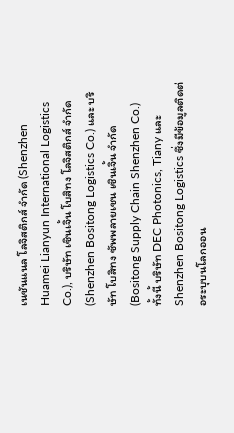เนชันแนล โลจิสติกส์ จำกัด (Shenzhen Huamei Lianyun International Logistics Co.), บริษัท เซินเจิ้น โบสิทง โลจิสติกส์ จำกัด (Shenzhen Bositong Logistics Co.) และ บริษัท โบสิทง ซัพพลายเชน เซินเจิ้น จำกัด (Bositong Supply Chain Shenzhen Co.)
ทั้งนี้ บริษัท DEC Photonics, Tiany และ Shenzhen Bositong Logistics ซึ่งมีข้อมูลติดต่อระบุบนโลกออน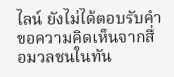ไลน์ ยังไม่ได้ตอบรับคำขอความคิดเห็นจากสื่อมวลชนในทัน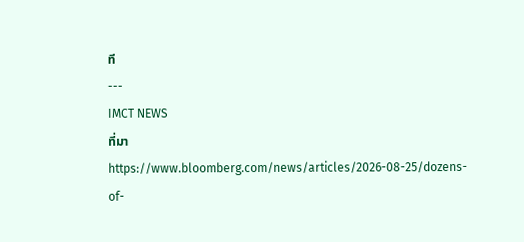ที
---
IMCT NEWS
ที่มา https://www.bloomberg.com/news/articles/2026-08-25/dozens-of-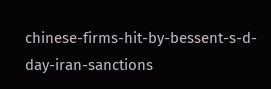chinese-firms-hit-by-bessent-s-d-day-iran-sanctions